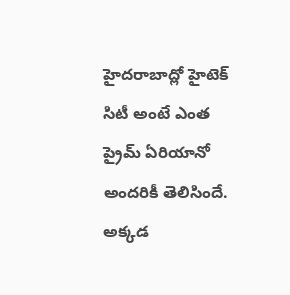హైదరాబాద్లో హైటెక్ సిటీ అంటే ఎంత ప్రైమ్ ఏరియానో అందరికీ తెలిసిందే. అక్కడ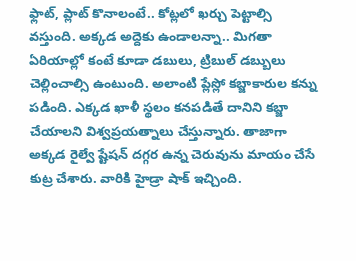ఫ్లాట్, ప్లాట్ కొనాలంటే.. కోట్లలో ఖర్చు పెట్టాల్సి వస్తుంది. అక్కడ అద్దెకు ఉండాలన్నా.. మిగతా ఏరియాల్లో కంటే కూడా డబులు, ట్రిబుల్ డబ్బులు చెల్లించాల్సి ఉంటుంది. అలాంటి ప్లేస్లో కబ్జాకారుల కన్ను పడింది. ఎక్కడ ఖాళీ స్థలం కనపడితే దానిని కబ్జా చేయాలని విశ్వప్రయత్నాలు చేస్తున్నారు. తాజాగా అక్కడ రైల్వే ష్టేషన్ దగ్గర ఉన్న చెరువును మాయం చేసే కుట్ర చేశారు. వారికి హైడ్రా షాక్ ఇచ్చింది.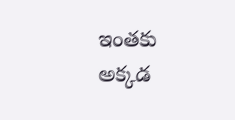ఇంతకు అక్కడ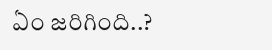ఏం జరిగింది..?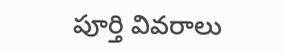పూర్తి వివరాలు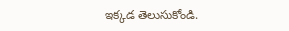ఇక్కడ తెలుసుకోండి.